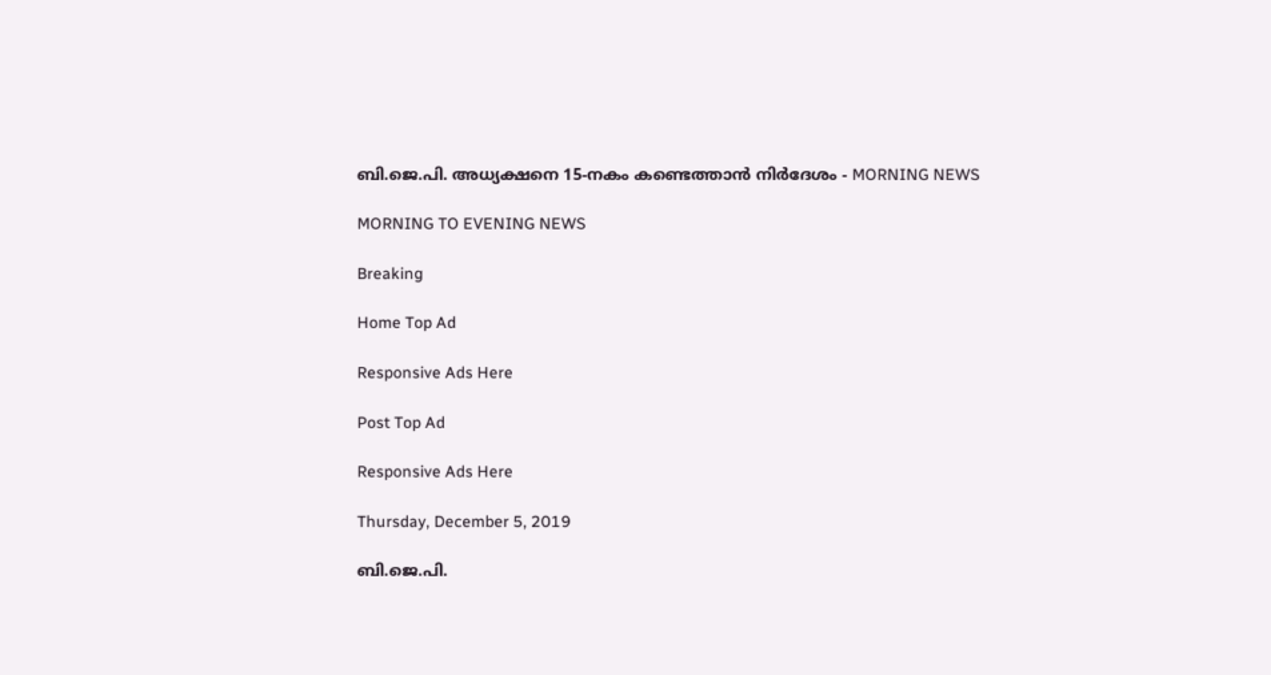ബി.ജെ.പി. അധ്യക്ഷനെ 15-നകം കണ്ടെത്താൻ നിർദേശം - MORNING NEWS

MORNING TO EVENING NEWS

Breaking

Home Top Ad

Responsive Ads Here

Post Top Ad

Responsive Ads Here

Thursday, December 5, 2019

ബി.ജെ.പി.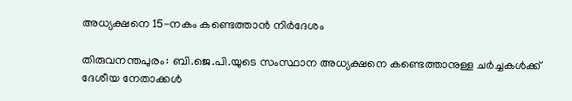അധ്യക്ഷനെ 15-നകം കണ്ടെത്താൻ നിർദേശം

തിരുവനന്തപുരം: ബി.ജെ.പി.യുടെ സംസ്ഥാന അധ്യക്ഷനെ കണ്ടെത്താനുള്ള ചർച്ചകൾക്ക് ദേശീയ നേതാക്കൾ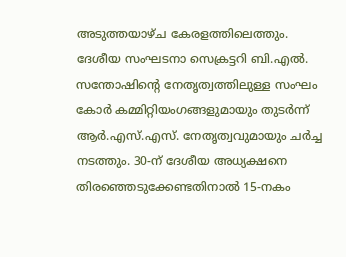അടുത്തയാഴ്ച കേരളത്തിലെത്തും. ദേശീയ സംഘടനാ സെക്രട്ടറി ബി.എൽ. സന്തോഷിന്റെ നേതൃത്വത്തിലുള്ള സംഘം കോർ കമ്മിറ്റിയംഗങ്ങളുമായും തുടർന്ന് ആർ.എസ്.എസ്. നേതൃത്വവുമായും ചർച്ച നടത്തും. 30-ന് ദേശീയ അധ്യക്ഷനെ തിരഞ്ഞെടുക്കേണ്ടതിനാൽ 15-നകം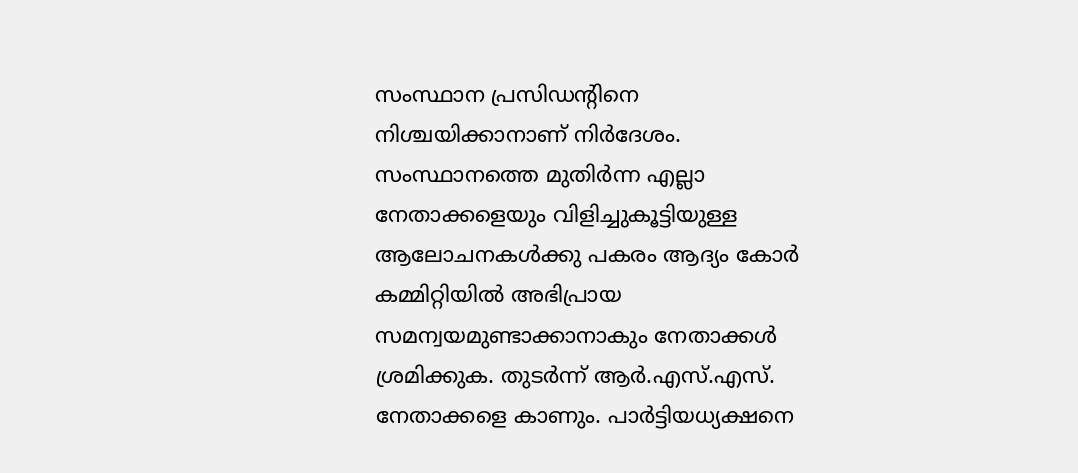സംസ്ഥാന പ്രസിഡന്റിനെ നിശ്ചയിക്കാനാണ് നിർദേശം. സംസ്ഥാനത്തെ മുതിർന്ന എല്ലാ നേതാക്കളെയും വിളിച്ചുകൂട്ടിയുള്ള ആലോചനകൾക്കു പകരം ആദ്യം കോർ കമ്മിറ്റിയിൽ അഭിപ്രായ സമന്വയമുണ്ടാക്കാനാകും നേതാക്കൾ ശ്രമിക്കുക. തുടർന്ന് ആർ.എസ്.എസ്. നേതാക്കളെ കാണും. പാർട്ടിയധ്യക്ഷനെ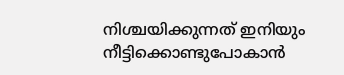നിശ്ചയിക്കുന്നത് ഇനിയും നീട്ടിക്കൊണ്ടുപോകാൻ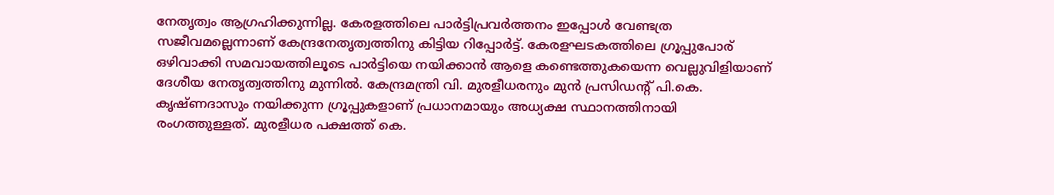നേതൃത്വം ആഗ്രഹിക്കുന്നില്ല. കേരളത്തിലെ പാർട്ടിപ്രവർത്തനം ഇപ്പോൾ വേണ്ടത്ര സജീവമല്ലെന്നാണ് കേന്ദ്രനേതൃത്വത്തിനു കിട്ടിയ റിപ്പോർട്ട്. കേരളഘടകത്തിലെ ഗ്രൂപ്പുപോര് ഒഴിവാക്കി സമവായത്തിലൂടെ പാർട്ടിയെ നയിക്കാൻ ആളെ കണ്ടെത്തുകയെന്ന വെല്ലുവിളിയാണ് ദേശീയ നേതൃത്വത്തിനു മുന്നിൽ. കേന്ദ്രമന്ത്രി വി. മുരളീധരനും മുൻ പ്രസിഡന്റ് പി.കെ. കൃഷ്ണദാസും നയിക്കുന്ന ഗ്രൂപ്പുകളാണ് പ്രധാനമായും അധ്യക്ഷ സ്ഥാനത്തിനായി രംഗത്തുള്ളത്. മുരളീധര പക്ഷത്ത് കെ.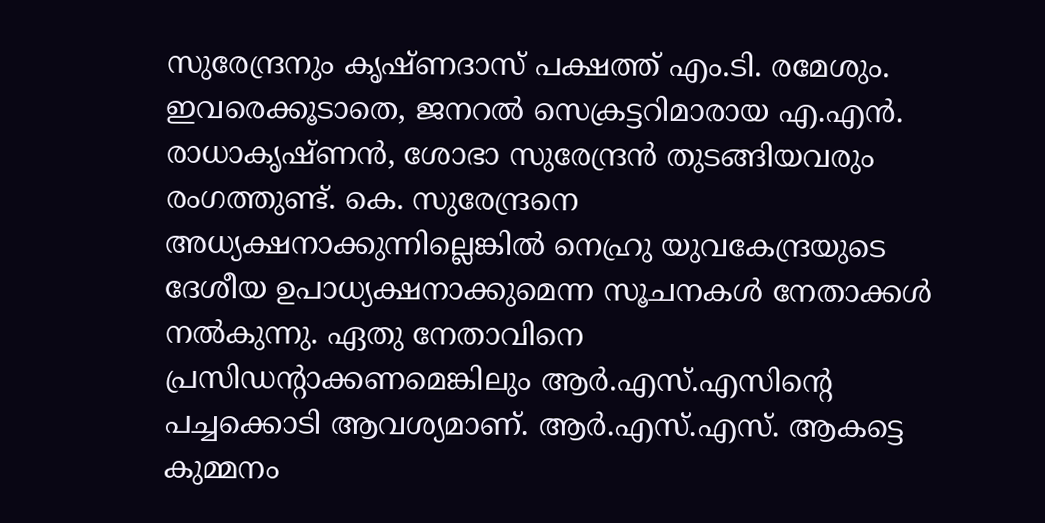സുരേന്ദ്രനും കൃഷ്ണദാസ് പക്ഷത്ത് എം.ടി. രമേശും. ഇവരെക്കൂടാതെ, ജനറൽ സെക്രട്ടറിമാരായ എ.എൻ. രാധാകൃഷ്ണൻ, ശോഭാ സുരേന്ദ്രൻ തുടങ്ങിയവരും രംഗത്തുണ്ട്. കെ. സുരേന്ദ്രനെ അധ്യക്ഷനാക്കുന്നില്ലെങ്കിൽ നെഹ്രു യുവകേന്ദ്രയുടെ ദേശീയ ഉപാധ്യക്ഷനാക്കുമെന്ന സൂചനകൾ നേതാക്കൾ നൽകുന്നു. ഏതു നേതാവിനെ പ്രസിഡന്റാക്കണമെങ്കിലും ആർ.എസ്.എസിന്റെ പച്ചക്കൊടി ആവശ്യമാണ്. ആർ.എസ്.എസ്. ആകട്ടെ കുമ്മനം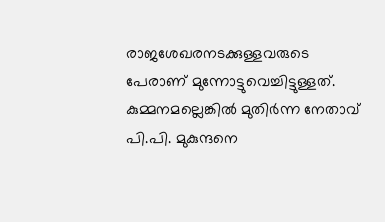രാജശേഖരനടക്കുള്ളവരുടെ പേരാണ് മുന്നോട്ടുവെച്ചിട്ടുള്ളത്. കുമ്മനമല്ലെങ്കിൽ മുതിർന്ന നേതാവ് പി.പി. മുകുന്ദനെ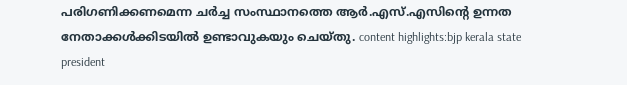പരിഗണിക്കണമെന്ന ചർച്ച സംസ്ഥാനത്തെ ആർ.എസ്.എസിന്റെ ഉന്നത നേതാക്കൾക്കിടയിൽ ഉണ്ടാവുകയും ചെയ്തു. content highlights:bjp kerala state president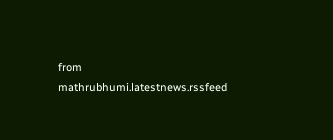from mathrubhumi.latestnews.rssfeed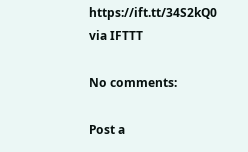https://ift.tt/34S2kQ0
via IFTTT

No comments:

Post a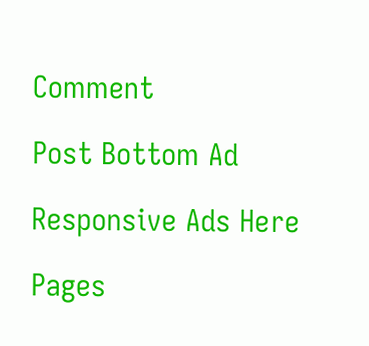Comment

Post Bottom Ad

Responsive Ads Here

Pages